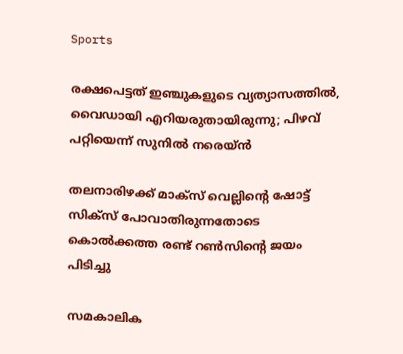Sports

രക്ഷപെട്ടത് ഇഞ്ചുകളുടെ വ്യത്യാസത്തില്‍, വൈഡായി എറിയരുതായിരുന്നു; പിഴവ് പറ്റിയെന്ന് സുനില്‍ നരെയ്ന്‍

തലനാരിഴക്ക് മാക്‌സ് വെല്ലിന്റെ ഷോട്ട് സിക്‌സ് പോവാതിരുന്നതോടെ കൊല്‍ക്കത്ത രണ്ട് റണ്‍സിന്റെ ജയം പിടിച്ചു

സമകാലിക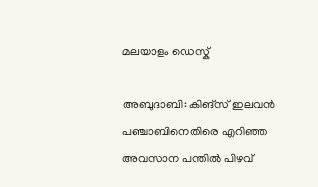മലയാളം ഡെസ്ക്

അബുദാബി: കിങ്‌സ് ഇലവന്‍ പഞ്ചാബിനെതിരെ എറിഞ്ഞ അവസാന പന്തില്‍ പിഴവ്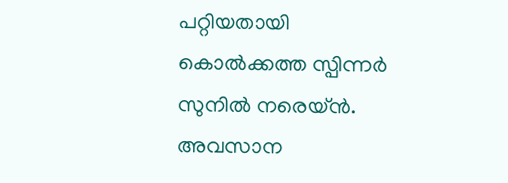പറ്റിയതായി കൊല്‍ക്കത്ത സ്പിന്നര്‍ സുനില്‍ നരെയ്ന്‍. അവസാന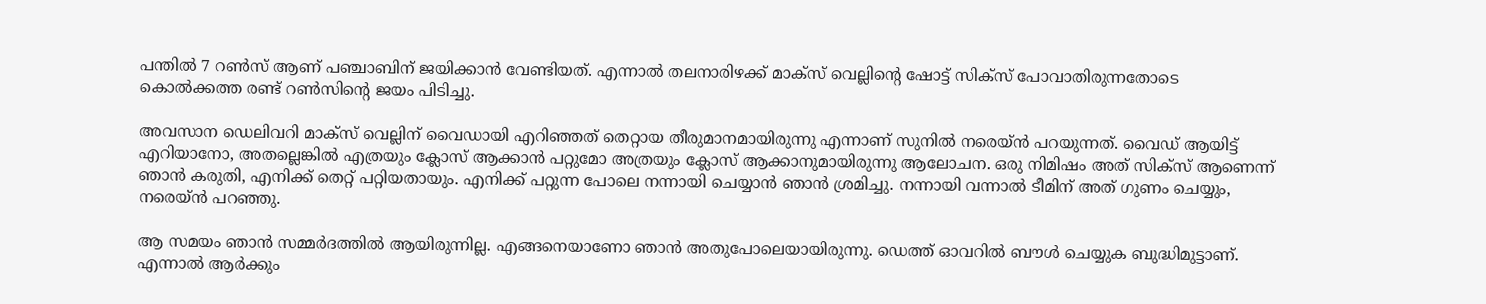പന്തില്‍ 7 റണ്‍സ് ആണ് പഞ്ചാബിന് ജയിക്കാന്‍ വേണ്ടിയത്. എന്നാല്‍ തലനാരിഴക്ക് മാക്‌സ് വെല്ലിന്റെ ഷോട്ട് സിക്‌സ് പോവാതിരുന്നതോടെ കൊല്‍ക്കത്ത രണ്ട് റണ്‍സിന്റെ ജയം പിടിച്ചു.

അവസാന ഡെലിവറി മാക്‌സ് വെല്ലിന് വൈഡായി എറിഞ്ഞത് തെറ്റായ തീരുമാനമായിരുന്നു എന്നാണ് സുനില്‍ നരെയ്ന്‍ പറയുന്നത്. വൈഡ് ആയിട്ട് എറിയാനോ, അതല്ലെങ്കില്‍ എത്രയും ക്ലോസ് ആക്കാന്‍ പറ്റുമോ അത്രയും ക്ലോസ് ആക്കാനുമായിരുന്നു ആലോചന. ഒരു നിമിഷം അത് സിക്‌സ് ആണെന്ന് ഞാന്‍ കരുതി, എനിക്ക് തെറ്റ് പറ്റിയതായും. എനിക്ക് പറ്റുന്ന പോലെ നന്നായി ചെയ്യാന്‍ ഞാന്‍ ശ്രമിച്ചു. നന്നായി വന്നാല്‍ ടീമിന് അത് ഗുണം ചെയ്യും, നരെയ്ന്‍ പറഞ്ഞു.

ആ സമയം ഞാന്‍ സമ്മര്‍ദത്തില്‍ ആയിരുന്നില്ല. എങ്ങനെയാണോ ഞാന്‍ അതുപോലെയായിരുന്നു. ഡെത്ത് ഓവറില്‍ ബൗള്‍ ചെയ്യുക ബുദ്ധിമുട്ടാണ്. എന്നാല്‍ ആര്‍ക്കും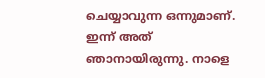ചെയ്യാവുന്ന ഒന്നുമാണ്. ഇന്ന് അത് ഞാനായിരുന്നു. നാളെ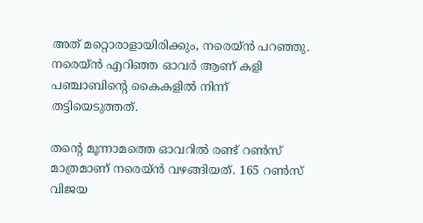അത് മറ്റൊരാളായിരിക്കും, നരെയ്ന്‍ പറഞ്ഞു. നരെയ്ന്‍ എറിഞ്ഞ ഓവര്‍ ആണ് കളി പഞ്ചാബിന്റെ കൈകളില്‍ നിന്ന് തട്ടിയെടുത്തത്.

തന്റെ മൂന്നാമത്തെ ഓവറില്‍ രണ്ട് റണ്‍സ് മാത്രമാണ് നരെയ്ന്‍ വഴങ്ങിയത്. 165 റണ്‍സ് വിജയ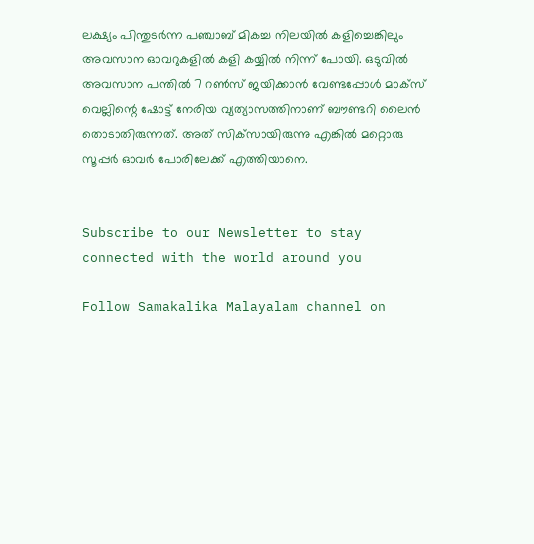ലക്ഷ്യം പിന്തുടര്‍ന്ന പഞ്ചാബ് മികച്ച നിലയില്‍ കളിച്ചെങ്കിലും അവസാന ഓവറുകളില്‍ കളി കയ്യില്‍ നിന്ന് പോയി. ഒടുവില്‍ അവസാന പന്തില്‍ 7 റണ്‍സ് ജയിക്കാന്‍ വേണ്ടപ്പോള്‍ മാക്‌സ് വെല്ലിന്റെ ഷോട്ട് നേരിയ വ്യത്യാസത്തിനാണ് ബൗണ്ടറി ലൈന്‍ തൊടാതിരുന്നത്. അത് സിക്‌സായിരുന്നു എങ്കില്‍ മറ്റൊരു സൂപ്പര്‍ ഓവര്‍ പോരിലേക്ക് എത്തിയാനെ.


Subscribe to our Newsletter to stay connected with the world around you

Follow Samakalika Malayalam channel on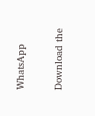WhatsApp

Download the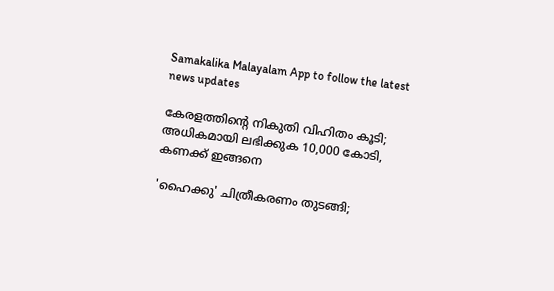Samakalika Malayalam App to follow the latest news updates

കേരളത്തിന്റെ നികുതി വിഹിതം കൂടി; അധികമായി ലഭിക്കുക 10,000 കോടി, കണക്ക് ഇങ്ങനെ

'ഹൈക്കു' ചിത്രീകരണം തുടങ്ങി;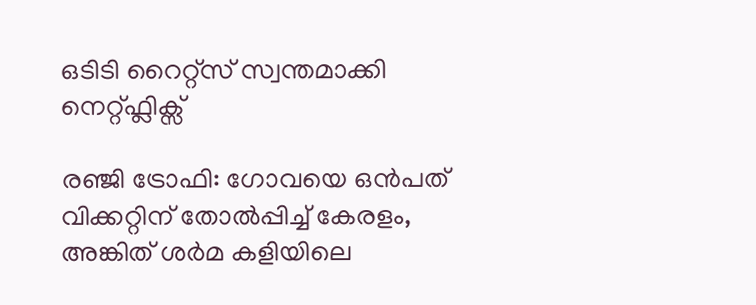ഒടിടി റൈറ്റ്സ് സ്വന്തമാക്കി നെറ്റ്ഫ്ലിക്സ്

രഞ്ജി ട്രോഫി: ഗോവയെ ഒൻപത് വിക്കറ്റിന് തോൽപ്പിച്ച് കേരളം, അങ്കിത് ശർമ കളിയിലെ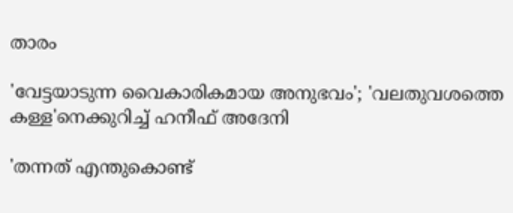താരം

'വേട്ടയാടുന്ന വൈകാരികമായ അനുഭവം'; 'വലതുവശത്തെ കള്ള'നെക്കുറിച്ച് ഹനീഫ് അദേനി

'തന്നത് എന്തുകൊണ്ട്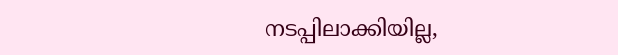നടപ്പിലാക്കിയില്ല,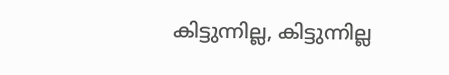കിട്ടുന്നില്ല, കിട്ടുന്നില്ല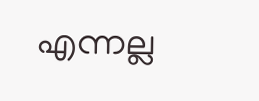എന്നല്ല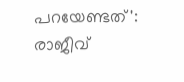പറയേണ്ടത്': രാജീവ്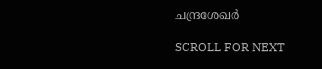ചന്ദ്രശേഖര്‍

SCROLL FOR NEXT